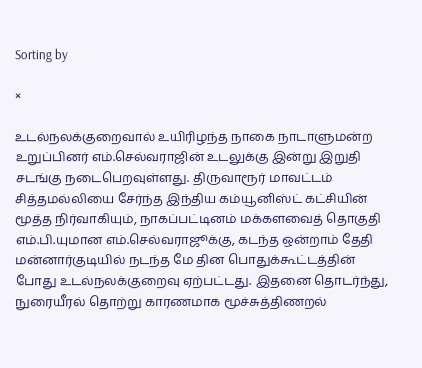Sorting by

×

உடல்நலக்குறைவால் உயிரிழந்த நாகை நாடாளுமன்ற உறுப்பினர் எம்.செல்வராஜின் உடலுக்கு இன்று இறுதி சடங்கு நடைபெறவுள்ளது. திருவாரூர் மாவட்டம் சித்தமல்லியை சேர்ந்த இந்திய கம்யூனிஸ்ட் கட்சியின் மூத்த நிர்வாகியும், நாகப்பட்டினம் மக்களவைத் தொகுதி எம்.பி.யுமான எம்.செல்வராஜூக்கு, கடந்த ஒன்றாம் தேதி மன்னார்குடியில் நடந்த மே தின பொதுக்கூட்டத்தின் போது உடல்நலக்குறைவு ஏற்பட்டது. இதனை தொடர்ந்து, நுரையீரல் தொற்று காரணமாக மூச்சுத்திணறல்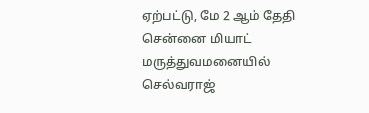ஏற்பட்டு, மே 2 ஆம் தேதி சென்னை மியாட் மருத்துவமனையில் செல்வராஜ்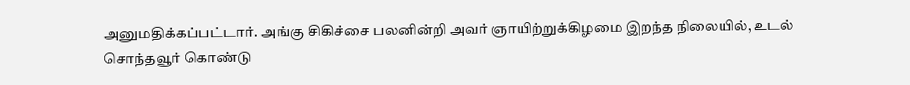அனுமதிக்கப்பட்டார். அங்கு சிகிச்சை பலனின்றி அவர் ஞாயிற்றுக்கிழமை இறந்த நிலையில், உடல் சொந்தவூர் கொண்டு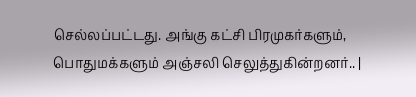செல்லப்பட்டது. அங்கு கட்சி பிரமுகர்களும், பொதுமக்களும் அஞ்சலி செலுத்துகின்றனர்.. |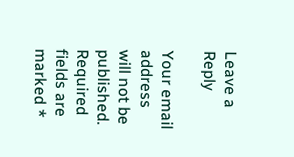Leave a Reply

Your email address will not be published. Required fields are marked *